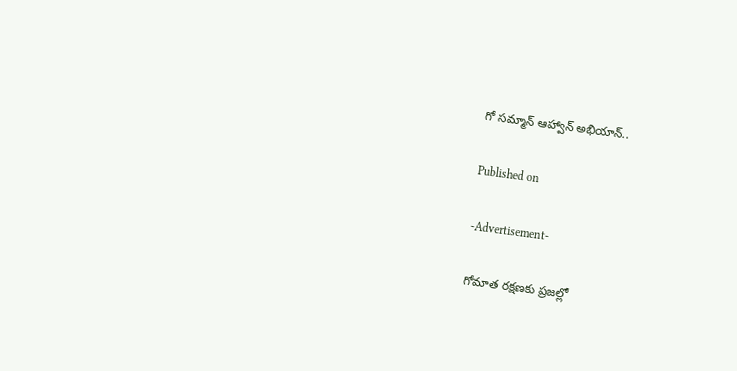గో సమ్మాన్ ఆహ్వాన్ అభియాన్..

Published on

-Advertisement-

గోమాత రక్షణకు ప్రజల్లో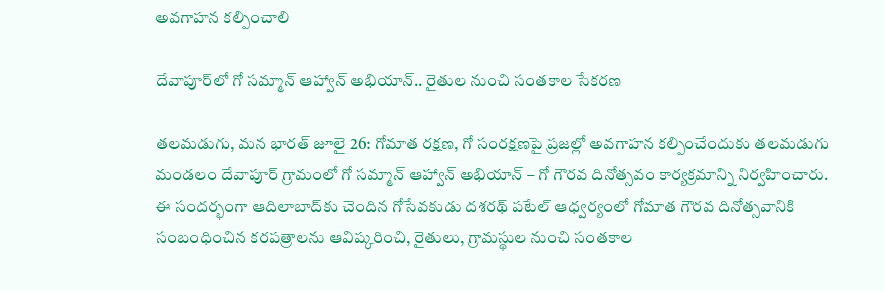అవగాహన కల్పించాలి

దేవాపూర్‌లో గో సమ్మాన్ ఆహ్వాన్ అభియాన్.. రైతుల నుంచి సంతకాల సేకరణ

తలమడుగు, మన భారత్ జూలై 26: గోమాత రక్షణ, గో సంరక్షణపై ప్రజల్లో అవగాహన కల్పించేందుకు తలమడుగు మండలం దేవాపూర్ గ్రామంలో గో సమ్మాన్ ఆహ్వాన్ అభియాన్ – గో గౌరవ దినోత్సవం కార్యక్రమాన్ని నిర్వహించారు. ఈ సందర్భంగా ఆదిలాబాద్‌కు చెందిన గోసేవకుడు దశరథ్ పటేల్ ఆధ్వర్యంలో గోమాత గౌరవ దినోత్సవానికి సంబంధించిన కరపత్రాలను ఆవిష్కరించి, రైతులు, గ్రామస్థుల నుంచి సంతకాల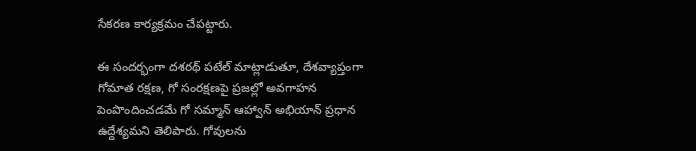సేకరణ కార్యక్రమం చేపట్టారు.

ఈ సందర్భంగా దశరథ్ పటేల్ మాట్లాడుతూ, దేశవ్యాప్తంగా గోమాత రక్షణ, గో సంరక్షణపై ప్రజల్లో అవగాహన పెంపొందించడమే గో సమ్మాన్ ఆహ్వాన్ అభియాన్ ప్రధాన ఉద్దేశ్యమని తెలిపారు. గోవులను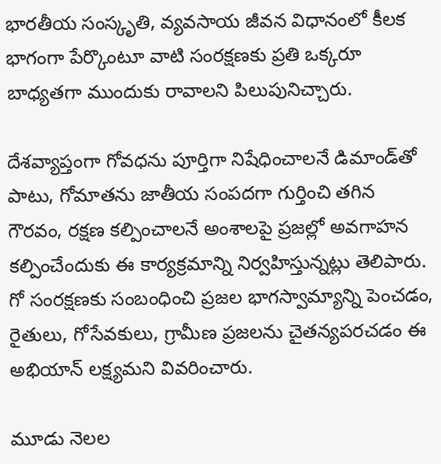భారతీయ సంస్కృతి, వ్యవసాయ జీవన విధానంలో కీలక భాగంగా పేర్కొంటూ వాటి సంరక్షణకు ప్రతి ఒక్కరూ బాధ్యతగా ముందుకు రావాలని పిలుపునిచ్చారు.

దేశవ్యాప్తంగా గోవధను పూర్తిగా నిషేధించాలనే డిమాండ్‌తో పాటు, గోమాతను జాతీయ సంపదగా గుర్తించి తగిన గౌరవం, రక్షణ కల్పించాలనే అంశాలపై ప్రజల్లో అవగాహన కల్పించేందుకు ఈ కార్యక్రమాన్ని నిర్వహిస్తున్నట్లు తెలిపారు. గో సంరక్షణకు సంబంధించి ప్రజల భాగస్వామ్యాన్ని పెంచడం, రైతులు, గోసేవకులు, గ్రామీణ ప్రజలను చైతన్యపరచడం ఈ అభియాన్ లక్ష్యమని వివరించారు.

మూడు నెలల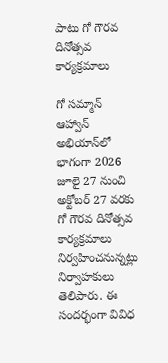పాటు గో గౌరవ దినోత్సవ కార్యక్రమాలు

గో సమ్మాన్ ఆహ్వాన్ అభియాన్‌లో భాగంగా 2026 జూలై 27 నుంచి అక్టోబర్ 27 వరకు గో గౌరవ దినోత్సవ కార్యక్రమాలు నిర్వహించనున్నట్లు నిర్వాహకులు తెలిపారు. ఈ సందర్భంగా వివిధ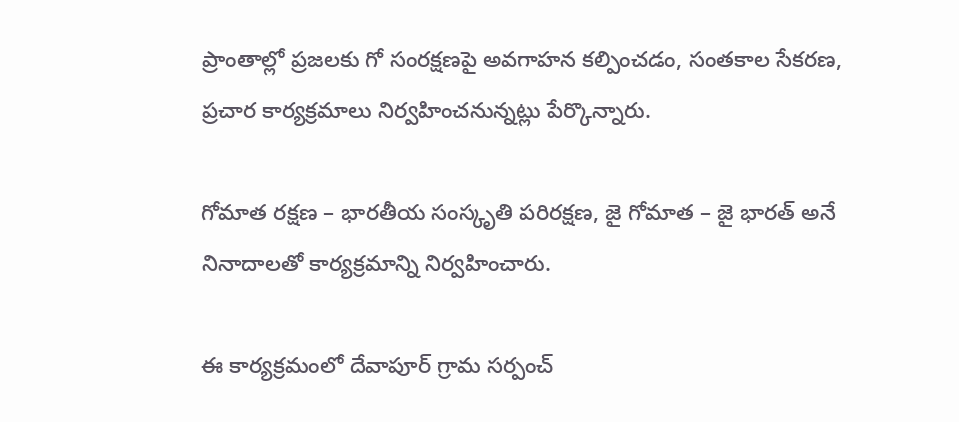ప్రాంతాల్లో ప్రజలకు గో సంరక్షణపై అవగాహన కల్పించడం, సంతకాల సేకరణ, ప్రచార కార్యక్రమాలు నిర్వహించనున్నట్లు పేర్కొన్నారు.

గోమాత రక్షణ – భారతీయ సంస్కృతి పరిరక్షణ, జై గోమాత – జై భారత్ అనే నినాదాలతో కార్యక్రమాన్ని నిర్వహించారు.

ఈ కార్యక్రమంలో దేవాపూర్ గ్రామ సర్పంచ్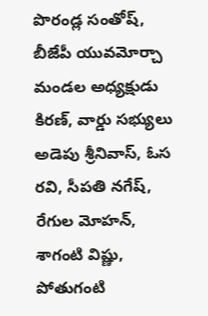పొరండ్ల సంతోష్, బీజేపీ యువమోర్చా మండల అధ్యక్షుడు కిరణ్, వార్డు సభ్యులు అడెపు శ్రీనివాస్, ఓస రవి, సీపతి నగేష్, రేగుల మోహన్, శాగంటి విష్ణు, పోతుగంటి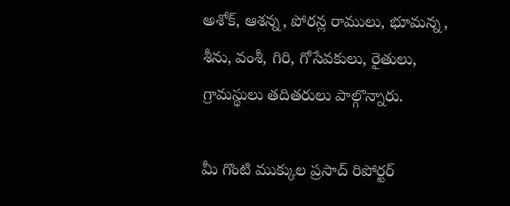అశోక్, ఆశన్న, పోరన్ల రాములు, భూమన్న, శీను, వంశీ, గిరి, గోసేవకులు, రైతులు, గ్రామస్థులు తదితరులు పాల్గొన్నారు.

మీ గొంటి ముక్కుల ప్రసాద్ రిపోర్టర్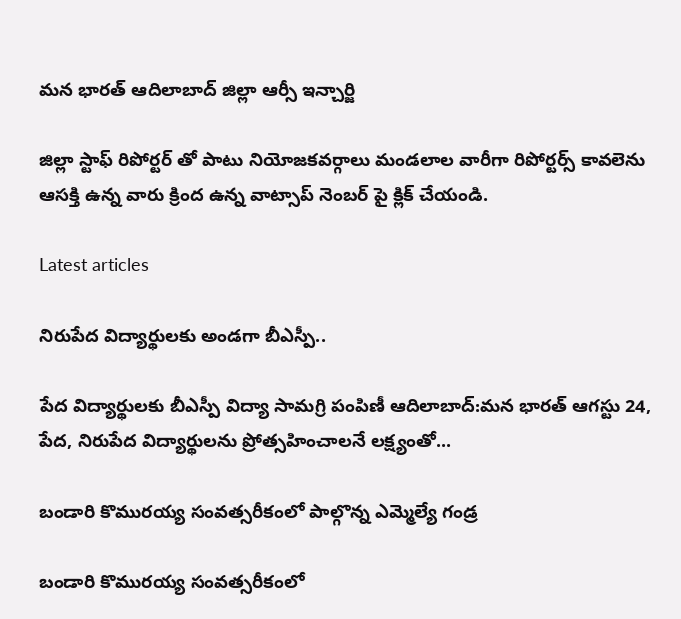మన భారత్ ఆదిలాబాద్ జిల్లా ఆర్సీ ఇన్చార్జి

జిల్లా స్టాఫ్ రిపోర్టర్ తో పాటు నియోజకవర్గాలు మండలాల వారీగా రిపోర్టర్స్ కావలెను ఆసక్తి ఉన్న వారు క్రింద ఉన్న వాట్సాప్ నెంబర్ పై క్లిక్ చేయండి.

Latest articles

నిరుపేద విద్యార్థులకు అండగా బీఎస్పీ..

పేద విద్యార్థులకు బీఎస్పీ విద్యా సామగ్రి పంపిణీ ఆదిలాబాద్:మన భారత్ ఆగస్టు 24, పేద, నిరుపేద విద్యార్థులను ప్రోత్సహించాలనే లక్ష్యంతో...

బండారి కొమురయ్య సంవత్సరీకంలో పాల్గొన్న ఎమ్మెల్యే గండ్ర

బండారి కొమురయ్య సంవత్సరీకంలో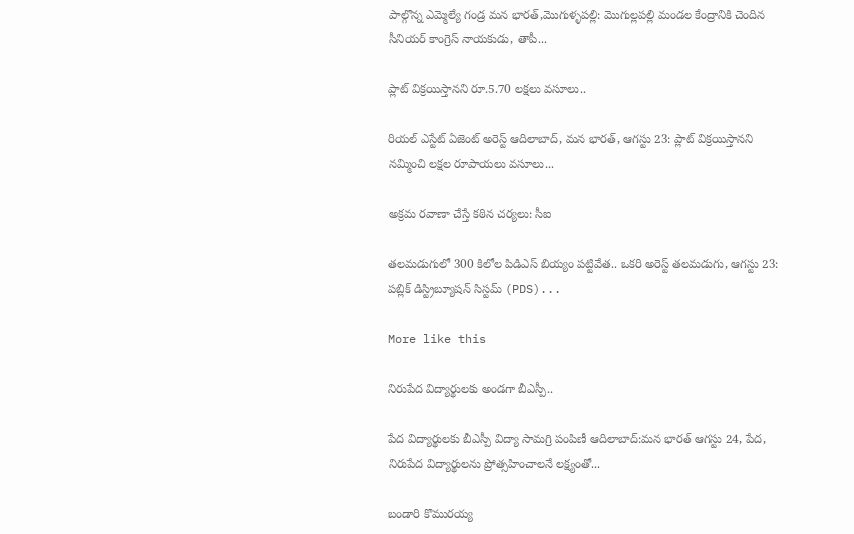పాల్గొన్న ఎమ్మెల్యే గండ్ర మన భారత్,మొగుళ్ళపల్లి: మొగుల్లపల్లి మండల కేంద్రానికి చెందిన సీనియర్ కాంగ్రెస్ నాయకుడు, తాపీ...

ప్లాట్ విక్రయిస్తానని రూ.5.70 లక్షలు వసూలు..

రియల్ ఎస్టేట్ ఏజెంట్ అరెస్ట్ ఆదిలాబాద్, మన భారత్, ఆగస్టు 23: ప్లాట్ విక్రయిస్తానని నమ్మించి లక్షల రూపాయలు వసూలు...

అక్రమ రవాణా చేస్తే కఠిన చర్యలు: సీఐ

తలమడుగులో 300 కిలోల పిడిఎస్ బియ్యం పట్టివేత.. ఒకరి అరెస్ట్ తలమడుగు, ఆగస్టు 23: పబ్లిక్ డిస్ట్రిబ్యూషన్ సిస్టమ్‌ (PDS)...

More like this

నిరుపేద విద్యార్థులకు అండగా బీఎస్పీ..

పేద విద్యార్థులకు బీఎస్పీ విద్యా సామగ్రి పంపిణీ ఆదిలాబాద్:మన భారత్ ఆగస్టు 24, పేద, నిరుపేద విద్యార్థులను ప్రోత్సహించాలనే లక్ష్యంతో...

బండారి కొమురయ్య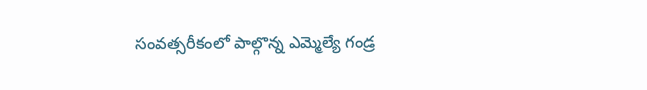సంవత్సరీకంలో పాల్గొన్న ఎమ్మెల్యే గండ్ర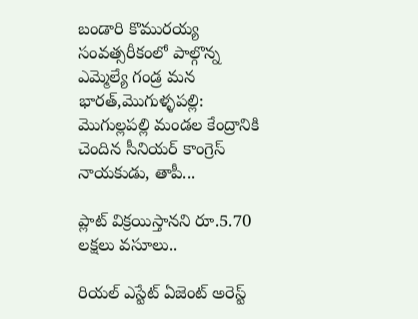బండారి కొమురయ్య సంవత్సరీకంలో పాల్గొన్న ఎమ్మెల్యే గండ్ర మన భారత్,మొగుళ్ళపల్లి: మొగుల్లపల్లి మండల కేంద్రానికి చెందిన సీనియర్ కాంగ్రెస్ నాయకుడు, తాపీ...

ప్లాట్ విక్రయిస్తానని రూ.5.70 లక్షలు వసూలు..

రియల్ ఎస్టేట్ ఏజెంట్ అరెస్ట్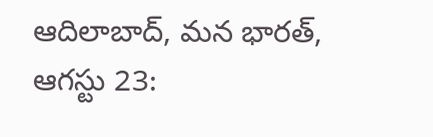ఆదిలాబాద్, మన భారత్, ఆగస్టు 23: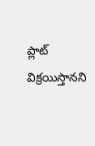ప్లాట్ విక్రయిస్తానని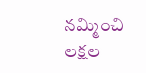నమ్మించి లక్షల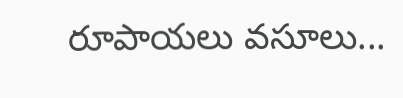రూపాయలు వసూలు...